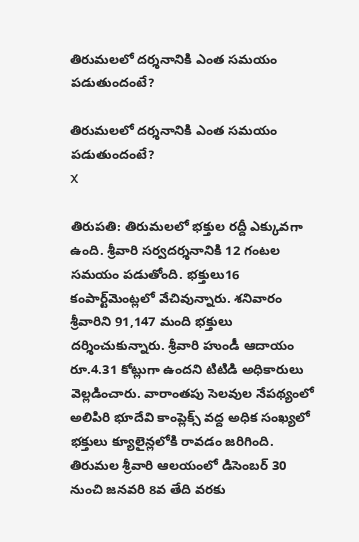తిరుమలలో దర్శనానికి ఎంత సమయం పడుతుందంటే?

తిరుమలలో దర్శనానికి ఎంత సమయం పడుతుందంటే?
X

తిరుపతి: తిరుమలలో భక్తుల రద్దీ ఎక్కువగా ఉంది. శ్రీవారి సర్వదర్శనానికి 12 గంటల సమయం పడుతోంది. భక్తులు16 కంపార్ట్‌మెంట్లలో వేచివున్నారు. శనివారం శ్రీవారిని 91,147 మంది భక్తులు దర్శించుకున్నారు. శ్రీవారి హుండీ ఆదాయం రూ.4.31 కోట్లుగా ఉందని టిటిడి అధికారులు వెల్లడించారు. వారాంతపు సెలవుల నేపథ్యంలో అలిపిరి భూదేవి కాంప్లెక్స్ వద్ద అధిక సంఖ్యలో భక్తులు క్యూలైన్లలోకి రావడం జరిగింది. తిరుమ‌ల శ్రీ‌వారి ఆల‌యంలో డిసెంబ‌ర్ 30 నుంచి జ‌న‌వ‌రి 8వ తేది వ‌ర‌కు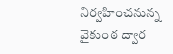నిర్వ‌హించ‌నున్న వైకుంఠ ద్వార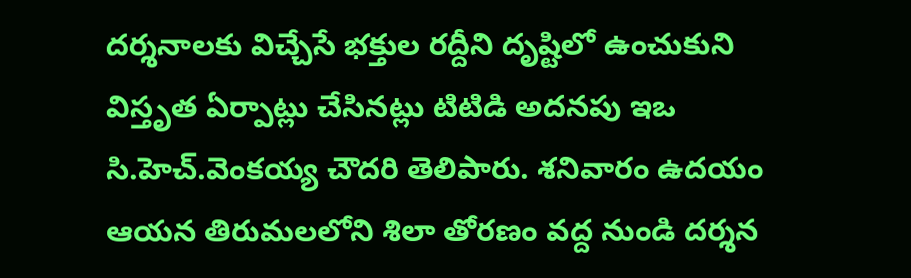ద‌ర్శ‌నాల‌కు విచ్చేసే భ‌క్తుల ర‌ద్దీని దృష్టిలో ఉంచుకుని విస్తృత ఏర్పాట్లు చేసిన‌ట్లు టిటిడి అద‌న‌పు ఇఒ సి.హెచ్‌.వెంక‌య్య చౌద‌రి తెలిపారు. శ‌నివారం ఉద‌యం ఆయ‌న తిరుమ‌ల‌లోని శిలా తోర‌ణం వ‌ద్ద నుండి ద‌ర్శ‌న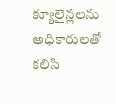క్యూలైన్ల‌ల‌ను అధికారుల‌తో క‌లిసి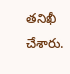త‌నిఖీ చేశారు.